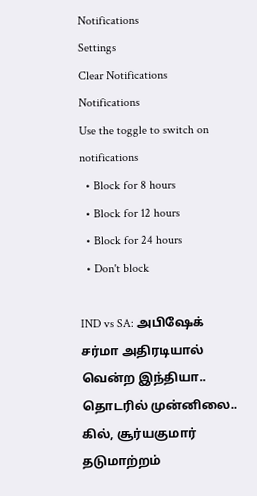Notifications
Settings
Clear Notifications
Notifications
Use the toggle to switch on notifications
  • Block for 8 hours
  • Block for 12 hours
  • Block for 24 hours
  • Don't block

IND vs SA: அபிஷேக் சர்மா அதிரடியால் வென்ற இந்தியா.. தொடரில் முன்னிலை.. கில், சூர்யகுமார் தடுமாற்றம்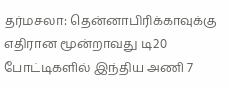தர்மசலா: தென்னாபிரிக்காவுக்கு எதிரான மூன்றாவது டி20 போட்டிகளில் இந்திய அணி 7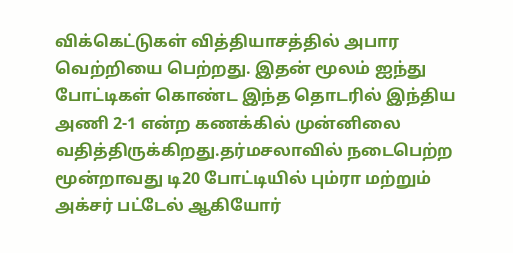விக்கெட்டுகள் வித்தியாசத்தில் அபார வெற்றியை பெற்றது. இதன் மூலம் ஐந்து போட்டிகள் கொண்ட இந்த தொடரில் இந்திய அணி 2-1 என்ற கணக்கில் முன்னிலை வதித்திருக்கிறது.தர்மசலாவில் நடைபெற்ற மூன்றாவது டி20 போட்டியில் பும்ரா மற்றும் அக்சர் பட்டேல் ஆகியோர்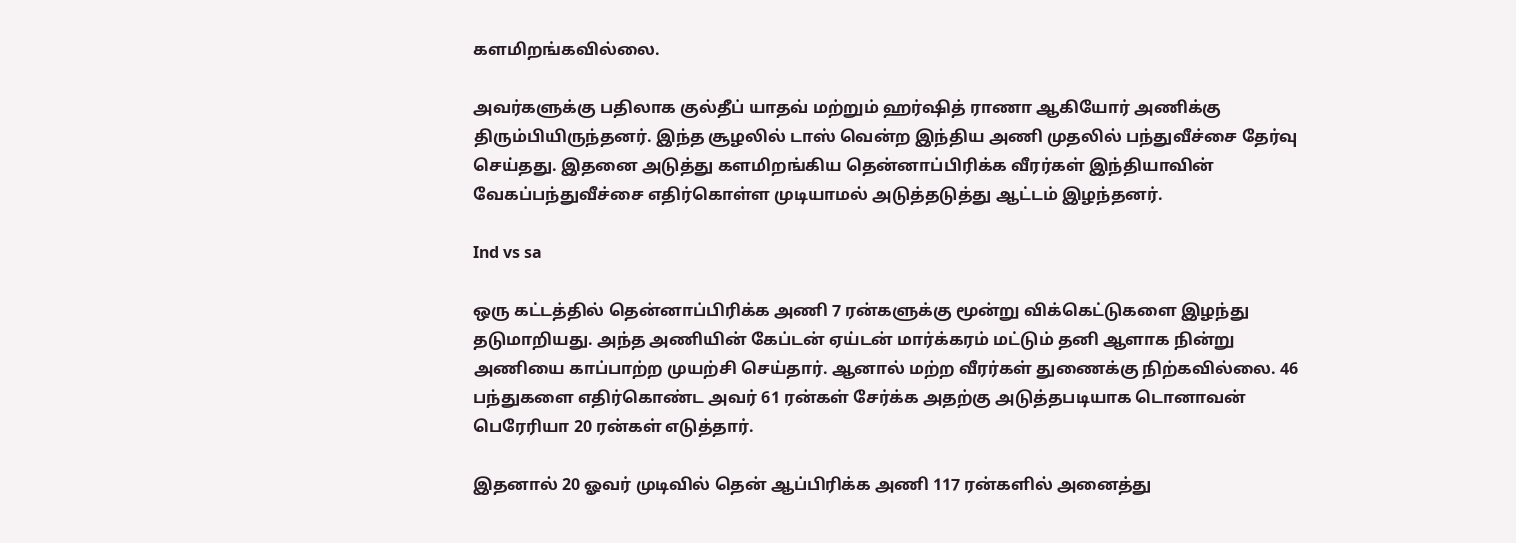களமிறங்கவில்லை.

அவர்களுக்கு பதிலாக குல்தீப் யாதவ் மற்றும் ஹர்ஷித் ராணா ஆகியோர் அணிக்கு திரும்பியிருந்தனர். இந்த சூழலில் டாஸ் வென்ற இந்திய அணி முதலில் பந்துவீச்சை தேர்வு செய்தது. இதனை அடுத்து களமிறங்கிய தென்னாப்பிரிக்க வீரர்கள் இந்தியாவின் வேகப்பந்துவீச்சை எதிர்கொள்ள முடியாமல் அடுத்தடுத்து ஆட்டம் இழந்தனர்.

Ind vs sa

ஒரு கட்டத்தில் தென்னாப்பிரிக்க அணி 7 ரன்களுக்கு மூன்று விக்கெட்டுகளை இழந்து தடுமாறியது. அந்த அணியின் கேப்டன் ஏய்டன் மார்க்கரம் மட்டும் தனி ஆளாக நின்று அணியை காப்பாற்ற முயற்சி செய்தார். ஆனால் மற்ற வீரர்கள் துணைக்கு நிற்கவில்லை. 46 பந்துகளை எதிர்கொண்ட அவர் 61 ரன்கள் சேர்க்க அதற்கு அடுத்தபடியாக டொனாவன் பெரேரியா 20 ரன்கள் எடுத்தார்.

இதனால் 20 ஓவர் முடிவில் தென் ஆப்பிரிக்க அணி 117 ரன்களில் அனைத்து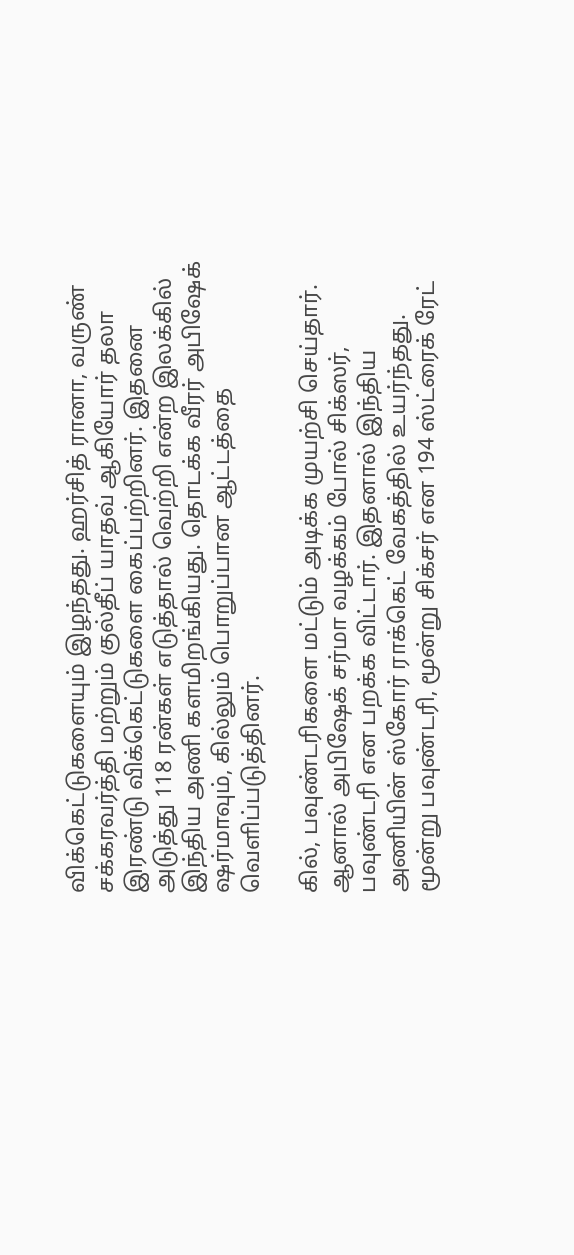விக்கெட்டுகளையும் இழந்தது. ஹர்சித் ரானா, வருண் சக்கரவர்த்தி மற்றும் குல்தீப் யாதவ் ஆகியோர் தலா இரண்டு விக்கெட்டுகளை கைப்பற்றினர். இதனை அடுத்து 118 ரன்கள் எடுத்தால் வெற்றி என்ற இலக்கில் இந்திய அணி களமிறங்கியது. தொடக்க வீரர் அபிஷேக் ஷர்மாவும், கில்லும் பொறுப்பான ஆட்டத்தை வெளிப்படுத்தினர்.

கில், பவுண்டரிகளை மட்டும் அடிக்க முயற்சி செய்தார். ஆனால் அபிஷேக் சர்மா வழக்கம் போல் சிக்ஸர், பவுண்டரி என பறக்க விட்டார். இதனால் இந்திய அணியின் ஸ்கோர் ராக்கெட் வேகத்தில் உயர்ந்தது. மூன்று பவுண்டரி, மூன்று சிக்சர் என 194 ஸ்ட்ரைக் ரேட்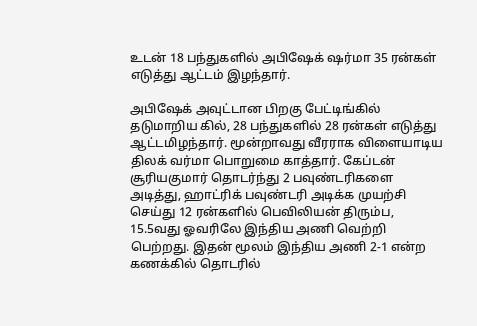உடன் 18 பந்துகளில் அபிஷேக் ஷர்மா 35 ரன்கள் எடுத்து ஆட்டம் இழந்தார்.

அபிஷேக் அவுட்டான பிறகு பேட்டிங்கில் தடுமாறிய கில், 28 பந்துகளில் 28 ரன்கள் எடுத்து ஆட்டமிழந்தார். மூன்றாவது வீரராக விளையாடிய திலக் வர்மா பொறுமை காத்தார். கேப்டன் சூரியகுமார் தொடர்ந்து 2 பவுண்டரிகளை அடித்து, ஹாட்ரிக் பவுண்டரி அடிக்க முயற்சி செய்து 12 ரன்களில் பெவிலியன் திரும்ப, 15.5வது ஓவரிலே இந்திய அணி வெற்றி பெற்றது. இதன் மூலம் இந்திய அணி 2-1 என்ற கணக்கில் தொடரில்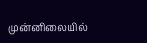முன்னிலையில்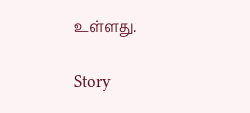உள்ளது.

Story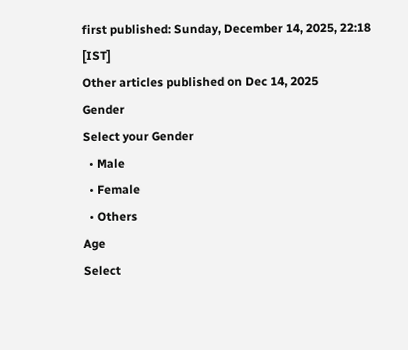first published: Sunday, December 14, 2025, 22:18 [IST]
Other articles published on Dec 14, 2025
Gender
Select your Gender
  • Male
  • Female
  • Others
Age
Select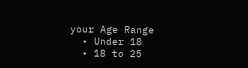your Age Range
  • Under 18
  • 18 to 25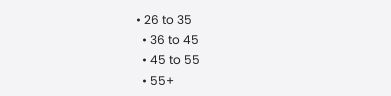• 26 to 35
  • 36 to 45
  • 45 to 55
  • 55+